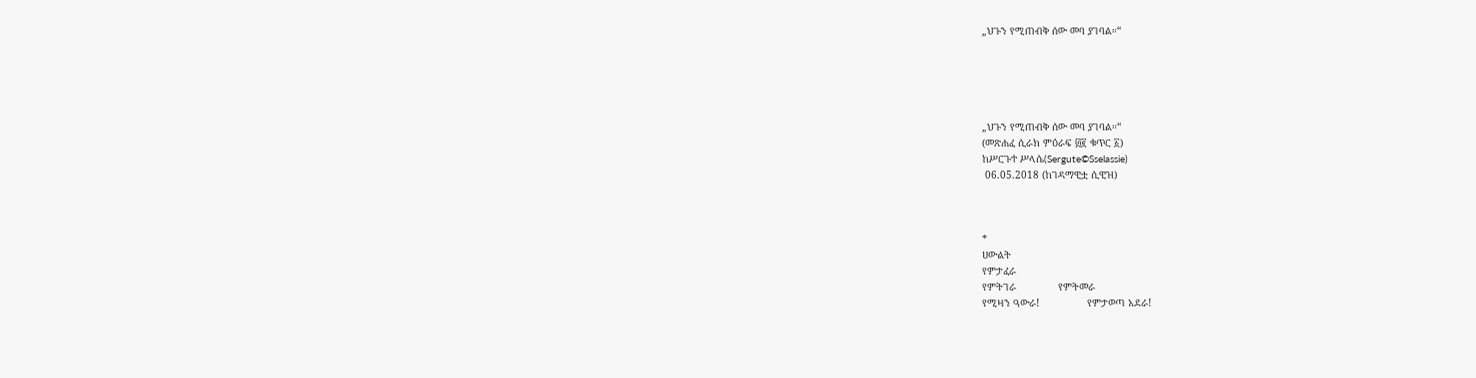„ህጉን የሚጠብቅ ሰው መባ ያገባል።“





„ህጉን የሚጠብቅ ሰው መባ ያገባል።“
(መጽሐፈ ሲራክ ምዕራፍ ፴፪ ቁጥር ፩)
ከሥርጉተ ሥላሴ(Sergute©Sselassie)
 06.05.2018 (ከገዳማዊቷ ሲዊዝ)



*
ሀውልት
የምታፈራ
የምትገራ              የምትመራ
የሚዛን ዓውራ!                የምታወጣ አደራ!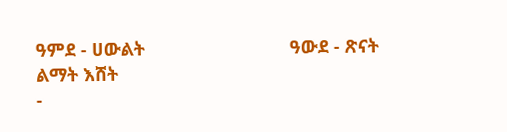ዓምደ - ሀውልት                             ዓውደ - ጽናት
ልማት እሸት
-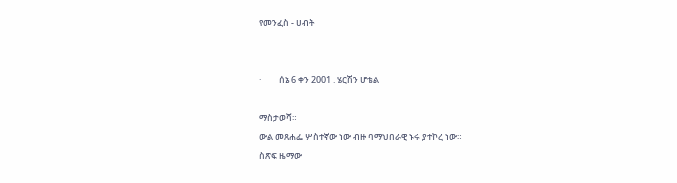የመንፈስ - ሀብት


·         ሰኔ 6 ቀን 2001 . ሄርሽን ሆቴል

ማስታወሻ።
ውል መጸሐፌ ሦስተኛው ነው ብዙ ባማህበራዊ ኑሩ ያተኮረ ነው።
ስጽፍ ዜማው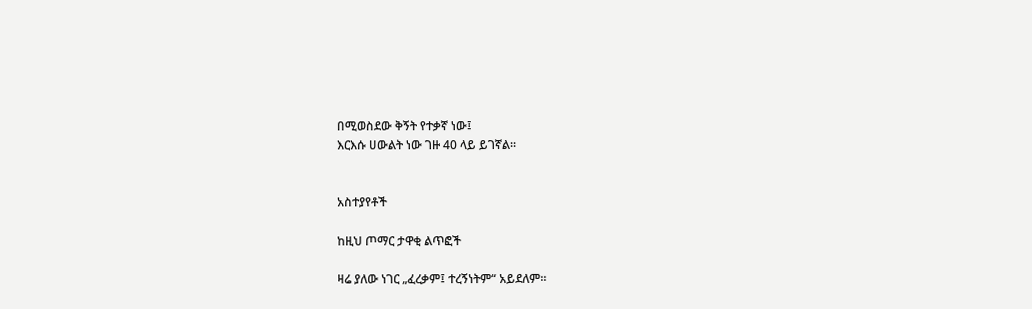በሚወስደው ቅኝት የተቃኛ ነው፤
እርእሱ ሀውልት ነው ገዙ 40 ላይ ይገኛል።


አስተያየቶች

ከዚህ ጦማር ታዋቂ ልጥፎች

ዛሬ ያለው ነገር „ፈረቃም፤ ተረኝነትም“ አይደለም።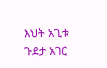እህት አጊቱ ጉደታ አገር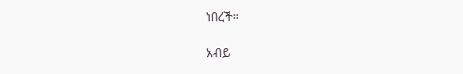ነበረች።

አብይ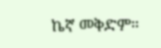ኬኛ መቅድም።